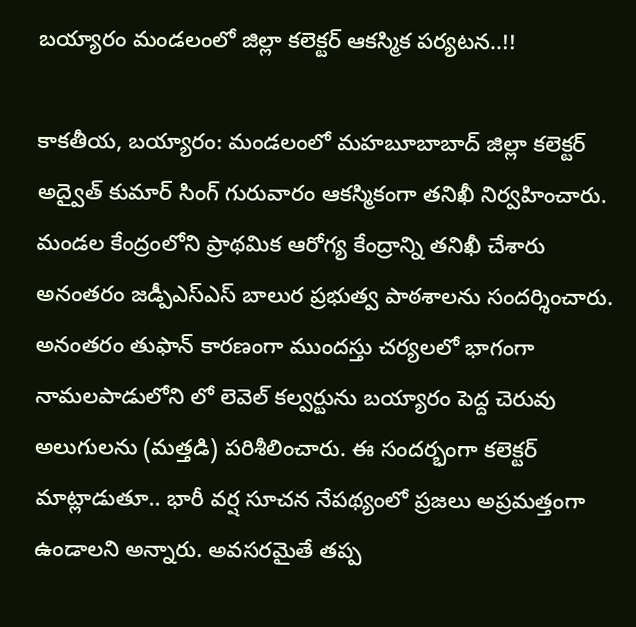బయ్యారం మండలంలో జిల్లా కలెక్టర్ ఆకస్మిక పర్యటన..!!

కాకతీయ, బయ్యారం: మండలంలో మహబూబాబాద్ జిల్లా కలెక్టర్ అద్వైత్ కుమార్ సింగ్ గురువారం ఆకస్మికంగా తనిఖీ నిర్వహించారు. మండల కేంద్రంలోని ప్రాథమిక ఆరోగ్య కేంద్రాన్ని తనిఖీ చేశారు అనంతరం జడ్పీఎస్ఎస్ బాలుర ప్రభుత్వ పాఠశాలను సందర్శించారు. అనంతరం తుఫాన్ కారణంగా ముందస్తు చర్యలలో భాగంగా నామలపాడులోని లో లెవెల్ కల్వర్టును బయ్యారం పెద్ద చెరువు అలుగులను (మత్తడి) పరిశీలించారు. ఈ సందర్భంగా కలెక్టర్ మాట్లాడుతూ.. భారీ వర్ష సూచన నేపథ్యంలో ప్రజలు అప్రమత్తంగా ఉండాలని అన్నారు. అవసరమైతే తప్ప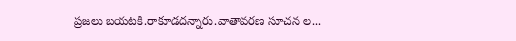ప్రజలు బయటకి.రాకూడదన్నారు.వాతావరణ సూచన ల...